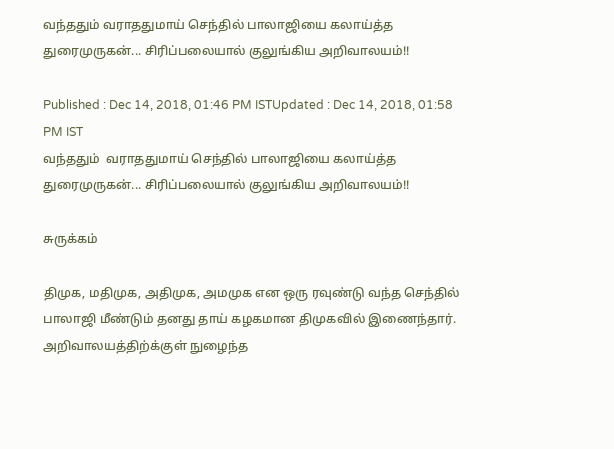வந்ததும் வராததுமாய் செந்தில் பாலாஜியை கலாய்த்த துரைமுருகன்... சிரிப்பலையால் குலுங்கிய அறிவாலயம்!!

Published : Dec 14, 2018, 01:46 PM ISTUpdated : Dec 14, 2018, 01:58 PM IST
வந்ததும்  வராததுமாய் செந்தில் பாலாஜியை கலாய்த்த துரைமுருகன்... சிரிப்பலையால் குலுங்கிய அறிவாலயம்!!

சுருக்கம்

திமுக, மதிமுக, அதிமுக, அமமுக என ஒரு ரவுண்டு வந்த செந்தில் பாலாஜி மீண்டும் தனது தாய் கழகமான திமுகவில் இணைந்தார். அறிவாலயத்திற்க்குள் நுழைந்த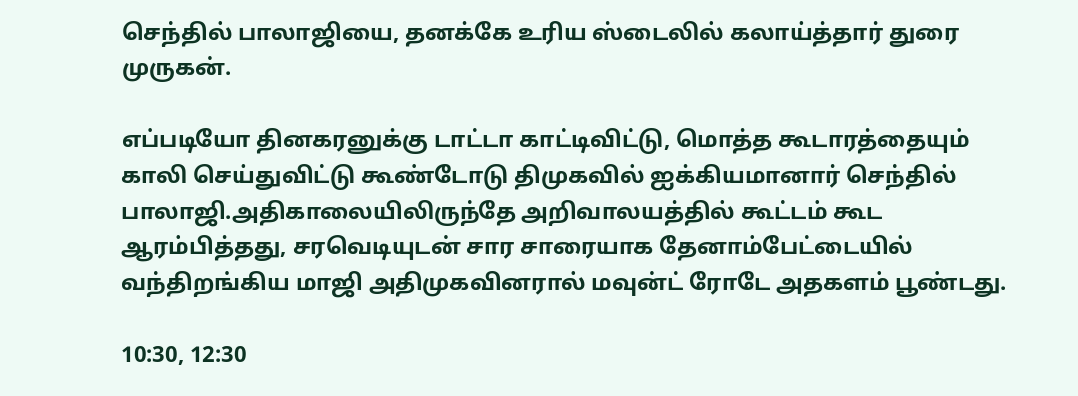செந்தில் பாலாஜியை, தனக்கே உரிய ஸ்டைலில் கலாய்த்தார் துரை முருகன்.

எப்படியோ தினகரனுக்கு டாட்டா காட்டிவிட்டு, மொத்த கூடாரத்தையும் காலி செய்துவிட்டு கூண்டோடு திமுகவில் ஐக்கியமானார் செந்தில் பாலாஜி.அதிகாலையிலிருந்தே அறிவாலயத்தில் கூட்டம் கூட ஆரம்பித்தது, சரவெடியுடன் சார சாரையாக தேனாம்பேட்டையில் வந்திறங்கிய மாஜி அதிமுகவினரால் மவுன்ட் ரோடே அதகளம் பூண்டது.

10:30, 12:30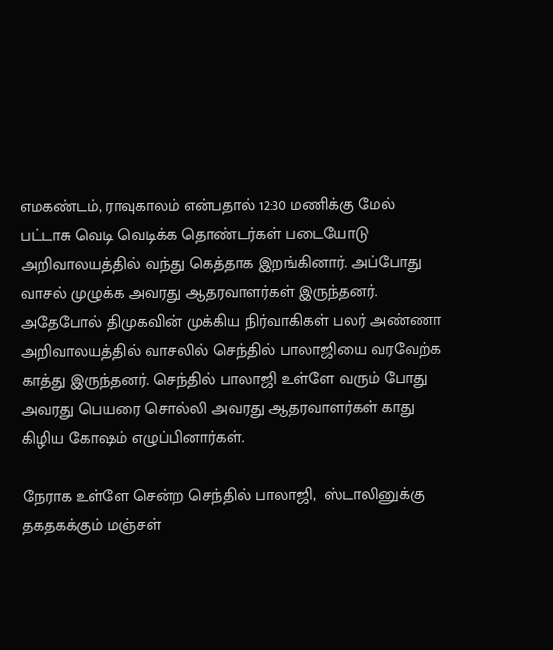எமகண்டம், ராவுகாலம் என்பதால் 12:30 மணிக்கு மேல் பட்டாசு வெடி வெடிக்க தொண்டர்கள் படையோடு அறிவாலயத்தில் வந்து கெத்தாக இறங்கினார். அப்போது வாசல் முழுக்க அவரது ஆதரவாளர்கள் இருந்தனர். அதேபோல் திமுகவின் முக்கிய நிர்வாகிகள் பலர் அண்ணா அறிவாலயத்தில் வாசலில் செந்தில் பாலாஜியை வரவேற்க காத்து இருந்தனர். செந்தில் பாலாஜி உள்ளே வரும் போது அவரது பெயரை சொல்லி அவரது ஆதரவாளர்கள் காது கிழிய கோஷம் எழுப்பினார்கள்.

நேராக உள்ளே சென்ற செந்தில் பாலாஜி,  ஸ்டாலினுக்கு தகதகக்கும் மஞ்சள்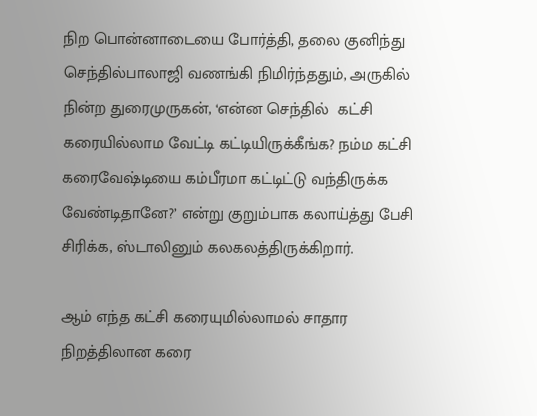நிற பொன்னாடையை போர்த்தி, தலை குனிந்து செந்தில்பாலாஜி வணங்கி நிமிர்ந்ததும், அருகில் நின்ற துரைமுருகன், ‘என்ன செந்தில்  கட்சி கரையில்லாம வேட்டி கட்டியிருக்கீங்க? நம்ம கட்சி கரைவேஷ்டியை கம்பீரமா கட்டிட்டு வந்திருக்க வேண்டிதானே?’ என்று குறும்பாக கலாய்த்து பேசி சிரிக்க, ஸ்டாலினும் கலகலத்திருக்கிறார்.

ஆம் எந்த கட்சி கரையுமில்லாமல் சாதார நிறத்திலான கரை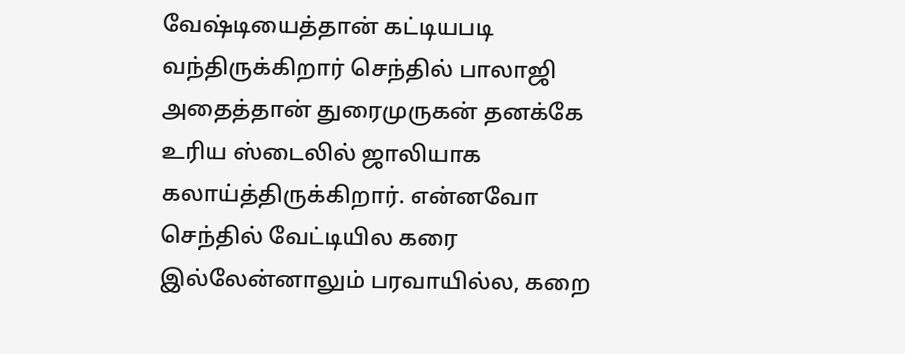வேஷ்டியைத்தான் கட்டியபடி வந்திருக்கிறார் செந்தில் பாலாஜி அதைத்தான் துரைமுருகன் தனக்கே உரிய ஸ்டைலில் ஜாலியாக கலாய்த்திருக்கிறார். என்னவோ செந்தில் வேட்டியில கரை இல்லேன்னாலும் பரவாயில்ல, கறை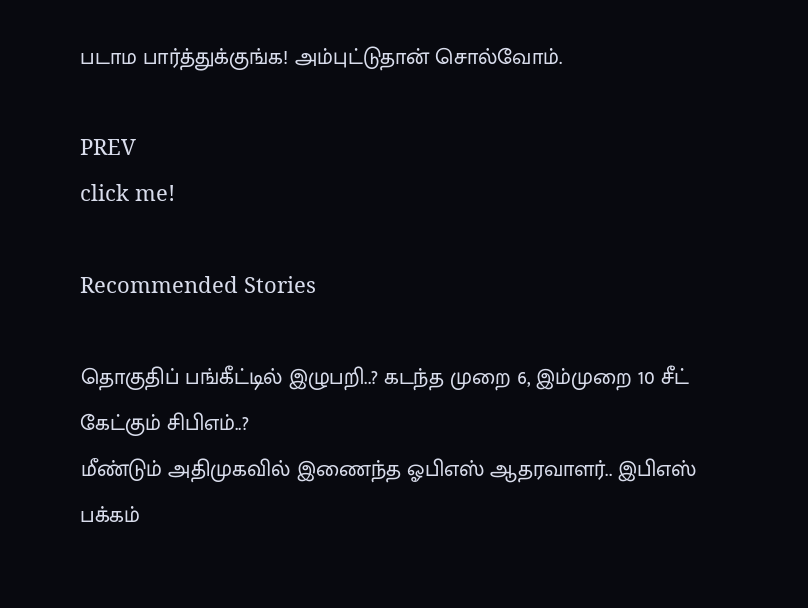படாம பார்த்துக்குங்க! அம்புட்டுதான் சொல்வோம்.

PREV
click me!

Recommended Stories

தொகுதிப் பங்கீட்டில் இழுபறி..? கடந்த முறை 6, இம்முறை 10 சீட் கேட்கும் சிபிஎம்..?
மீண்டும் அதிமுகவில் இணைந்த ஓபிஎஸ் ஆதரவாளர்.. இபிஎஸ் பக்கம்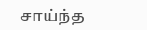சாய்ந்த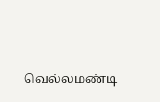வெல்லமண்டி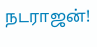நடராஜன்!